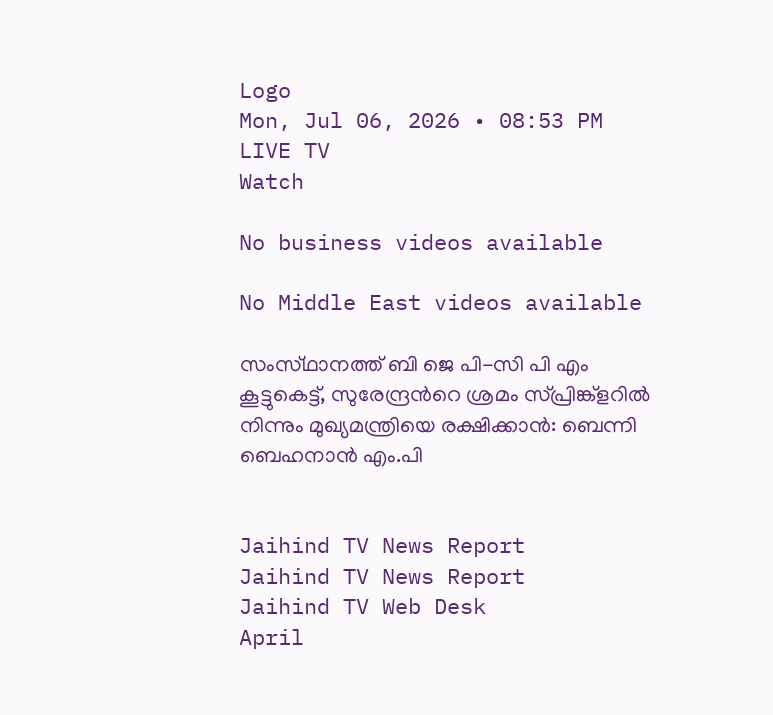Logo
Mon, Jul 06, 2026 • 08:53 PM
LIVE TV
Watch

No business videos available

No Middle East videos available

സംസ്‌ഥാനത്ത്‌ ബി ജെ പി-സി പി എം കൂട്ടുകെട്ട്, സുരേന്ദ്രന്‍റെ ശ്രമം സ്പ്രിങ്ക്ളറില്‍ നിന്നും മുഖ്യമന്ത്രിയെ രക്ഷിക്കാന്‍: ബെന്നി ബെഹനാൻ എം.പി


Jaihind TV News Report
Jaihind TV News Report
Jaihind TV Web Desk
April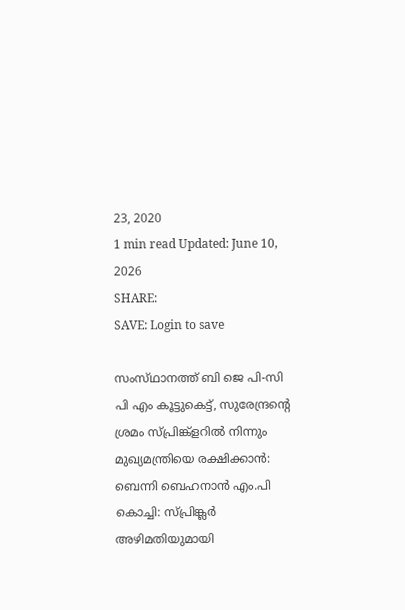23, 2020
1 min read Updated: June 10, 2026
SHARE:
SAVE: Login to save

സംസ്‌ഥാനത്ത്‌ ബി ജെ പി-സി പി എം കൂട്ടുകെട്ട്, സുരേന്ദ്രന്‍റെ ശ്രമം സ്പ്രിങ്ക്ളറില്‍ നിന്നും മുഖ്യമന്ത്രിയെ രക്ഷിക്കാന്‍: ബെന്നി ബെഹനാൻ എം.പി
കൊച്ചി: സ്പ്രിങ്ക്ലർ അഴിമതിയുമായി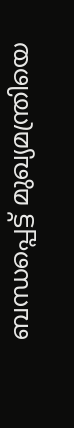ബന്ധപ്പെട്ട് മുഖ്യമന്ത്രിയെ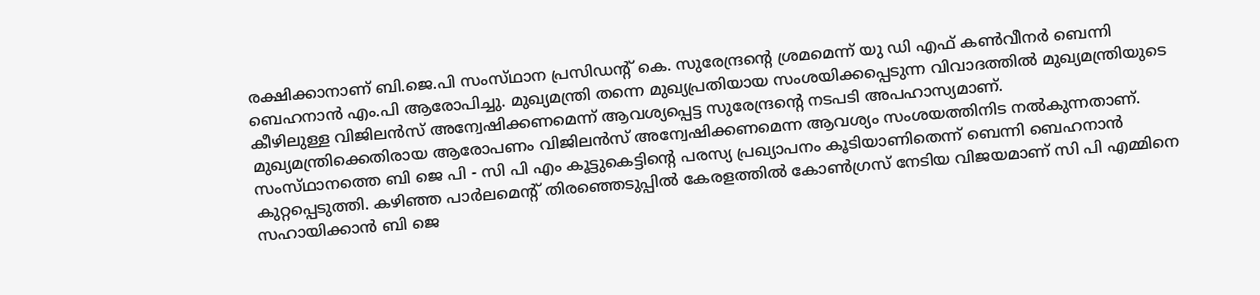രക്ഷിക്കാനാണ് ബി.ജെ.പി സംസ്‌ഥാന പ്രസിഡന്‍റ് കെ. സുരേന്ദ്രന്‍റെ ശ്രമമെന്ന് യു ഡി എഫ് കൺവീനർ ബെന്നി ബെഹനാൻ എം.പി ആരോപിച്ചു. മുഖ്യമന്ത്രി തന്നെ മുഖ്യപ്രതിയായ സംശയിക്കപ്പെടുന്ന വിവാദത്തിൽ മുഖ്യമന്ത്രിയുടെ കീഴിലുള്ള വിജിലൻസ് അന്വേഷിക്കണമെന്ന് ആവശ്യപ്പെട്ട സുരേന്ദ്രന്റെ നടപടി അപഹാസ്യമാണ്. മുഖ്യമന്ത്രിക്കെതിരായ ആരോപണം വിജിലൻസ് അന്വേഷിക്കണമെന്ന ആവശ്യം സംശയത്തിനിട നൽകുന്നതാണ്. സംസ്‌ഥാനത്തെ ബി ജെ പി - സി പി എം കൂട്ടുകെട്ടിന്റെ പരസ്യ പ്രഖ്യാപനം കൂടിയാണിതെന്ന് ബെന്നി ബെഹനാൻ കുറ്റപ്പെടുത്തി. കഴിഞ്ഞ പാർലമെന്‍റ് തിരഞ്ഞെടുപ്പിൽ കേരളത്തിൽ കോൺഗ്രസ് നേടിയ വിജയമാണ് സി പി എമ്മിനെ സഹായിക്കാൻ ബി ജെ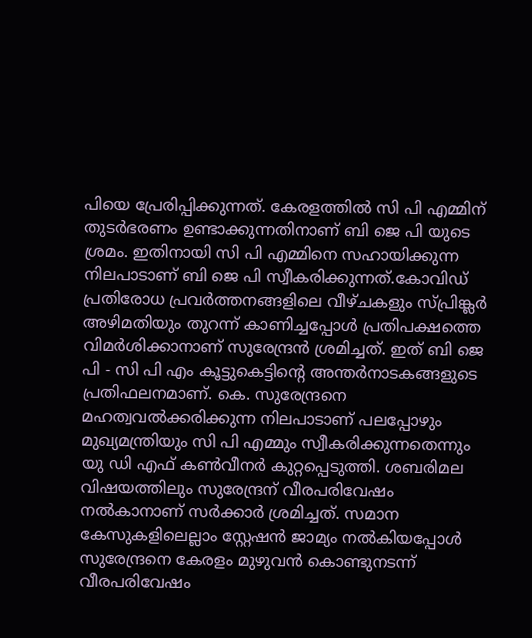പിയെ പ്രേരിപ്പിക്കുന്നത്. കേരളത്തിൽ സി പി എമ്മിന് തുടർഭരണം ഉണ്ടാക്കുന്നതിനാണ് ബി ജെ പി യുടെ ശ്രമം. ഇതിനായി സി പി എമ്മിനെ സഹായിക്കുന്ന നിലപാടാണ് ബി ജെ പി സ്വീകരിക്കുന്നത്.കോവിഡ് പ്രതിരോധ പ്രവർത്തനങ്ങളിലെ വീഴ്ചകളും സ്പ്രിങ്ക്ലർ അഴിമതിയും തുറന്ന് കാണിച്ചപ്പോൾ പ്രതിപക്ഷത്തെ വിമർശിക്കാനാണ് സുരേന്ദ്രൻ ശ്രമിച്ചത്. ഇത് ബി ജെ പി - സി പി എം കൂട്ടുകെട്ടിന്റെ അന്തർനാടകങ്ങളുടെ പ്രതിഫലനമാണ്. കെ. സുരേന്ദ്രനെ മഹത്വവൽക്കരിക്കുന്ന നിലപാടാണ് പലപ്പോഴും മുഖ്യമന്ത്രിയും സി പി എമ്മും സ്വീകരിക്കുന്നതെന്നും യു ഡി എഫ് കൺവീനർ കുറ്റപ്പെടുത്തി. ശബരിമല വിഷയത്തിലും സുരേന്ദ്രന് വീരപരിവേഷം നൽകാനാണ് സർക്കാർ ശ്രമിച്ചത്. സമാന കേസുകളിലെല്ലാം സ്റ്റേഷൻ ജാമ്യം നൽകിയപ്പോൾ സുരേന്ദ്രനെ കേരളം മുഴുവൻ കൊണ്ടുനടന്ന് വീരപരിവേഷം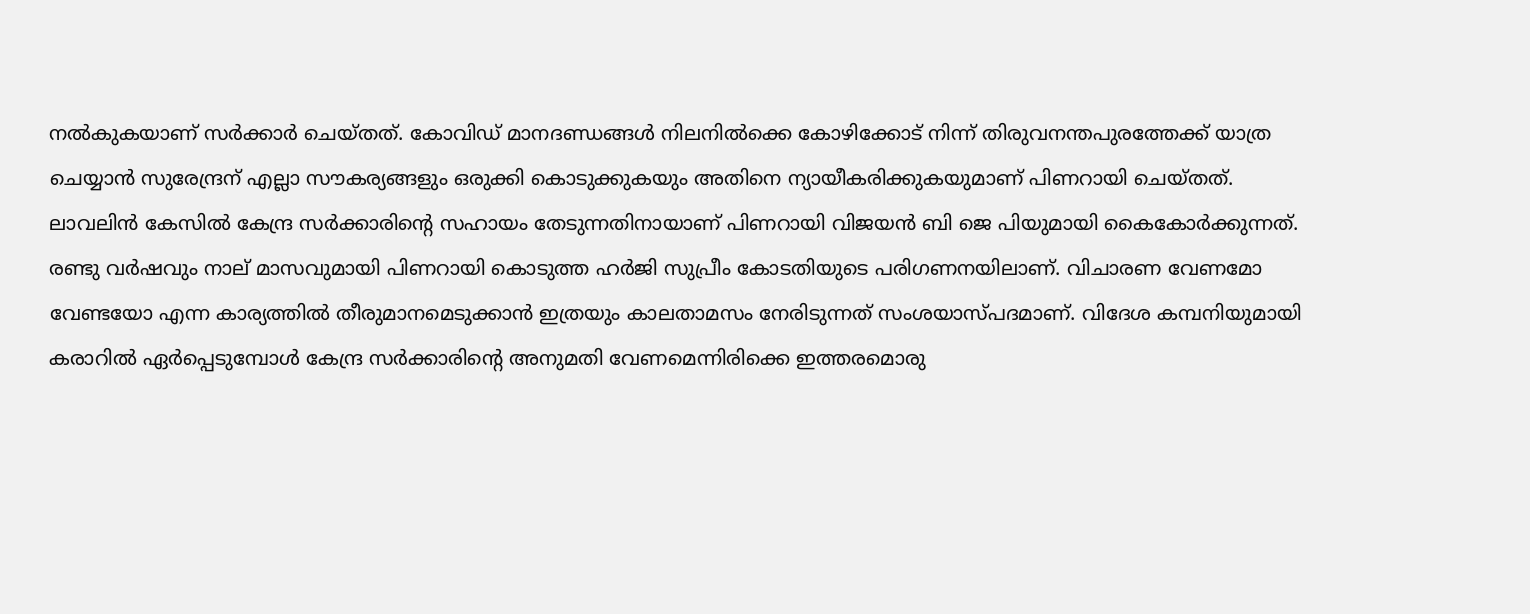നൽകുകയാണ് സർക്കാർ ചെയ്തത്. കോവിഡ് മാനദണ്ഡങ്ങൾ നിലനിൽക്കെ കോഴിക്കോട് നിന്ന് തിരുവനന്തപുരത്തേക്ക് യാത്ര ചെയ്യാൻ സുരേന്ദ്രന് എല്ലാ സൗകര്യങ്ങളും ഒരുക്കി കൊടുക്കുകയും അതിനെ ന്യായീകരിക്കുകയുമാണ് പിണറായി ചെയ്തത്. ലാവലിൻ കേസിൽ കേന്ദ്ര സർക്കാരിന്റെ സഹായം തേടുന്നതിനായാണ് പിണറായി വിജയൻ ബി ജെ പിയുമായി കൈകോർക്കുന്നത്. രണ്ടു വർഷവും നാല് മാസവുമായി പിണറായി കൊടുത്ത ഹർജി സുപ്രീം കോടതിയുടെ പരിഗണനയിലാണ്. വിചാരണ വേണമോ വേണ്ടയോ എന്ന കാര്യത്തിൽ തീരുമാനമെടുക്കാൻ ഇത്രയും കാലതാമസം നേരിടുന്നത് സംശയാസ്പദമാണ്. വിദേശ കമ്പനിയുമായി കരാറിൽ ഏർപ്പെടുമ്പോൾ കേന്ദ്ര സർക്കാരിന്റെ അനുമതി വേണമെന്നിരിക്കെ ഇത്തരമൊരു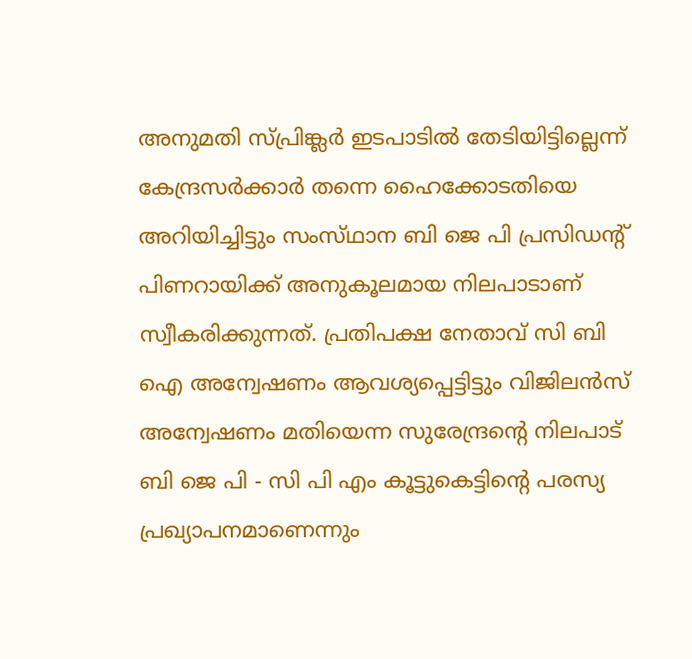അനുമതി സ്പ്രിങ്ക്ലർ ഇടപാടിൽ തേടിയിട്ടില്ലെന്ന് കേന്ദ്രസർക്കാർ തന്നെ ഹൈക്കോടതിയെ അറിയിച്ചിട്ടും സംസ്‌ഥാന ബി ജെ പി പ്രസിഡന്റ് പിണറായിക്ക് അനുകൂലമായ നിലപാടാണ് സ്വീകരിക്കുന്നത്. പ്രതിപക്ഷ നേതാവ് സി ബി ഐ അന്വേഷണം ആവശ്യപ്പെട്ടിട്ടും വിജിലൻസ് അന്വേഷണം മതിയെന്ന സുരേന്ദ്രന്റെ നിലപാട് ബി ജെ പി - സി പി എം കൂട്ടുകെട്ടിന്റെ പരസ്യ പ്രഖ്യാപനമാണെന്നും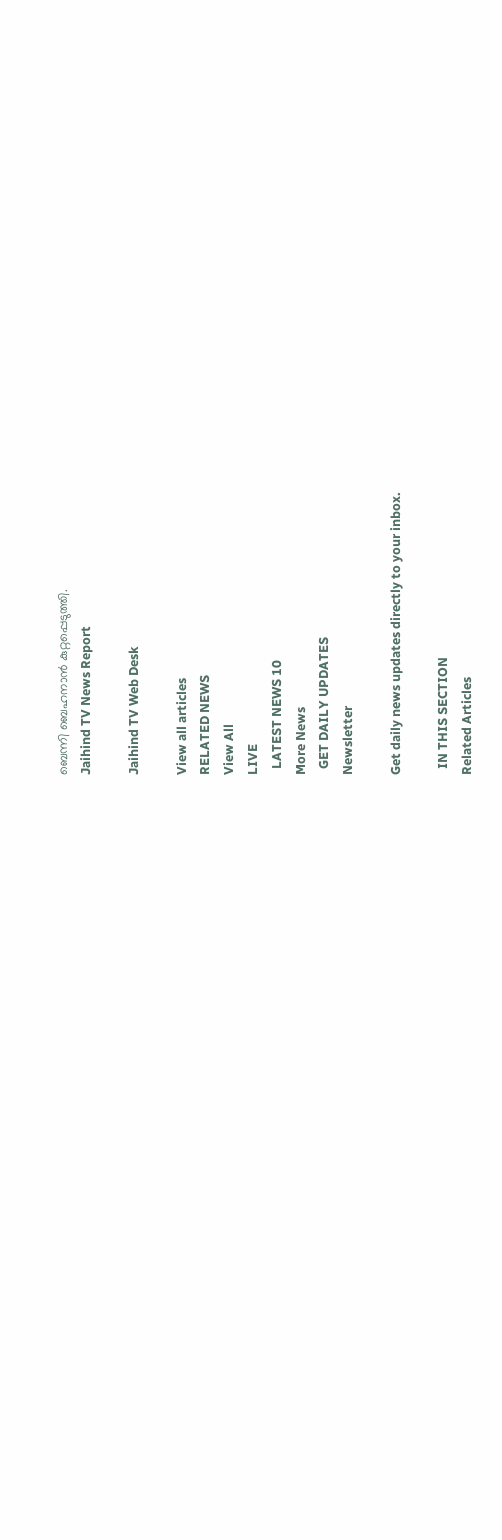ബെന്നി ബെഹനാൻ കുറ്റപ്പെടുത്തി.
Jaihind TV News Report

Jaihind TV Web Desk

View all articles
RELATED NEWS
View All
LIVE
  LATEST NEWS 10
More News
  GET DAILY UPDATES
Newsletter

Get daily news updates directly to your inbox.

  IN THIS SECTION
Related Articles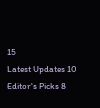15
Latest Updates 10
Editor's Picks 8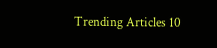Trending Articles 10